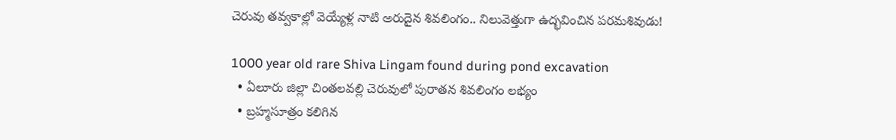చెరువు తవ్వకాల్లో వెయ్యేళ్ల నాటి అరుదైన శివలింగం.. నిలువెత్తుగా ఉద్భవించిన పరమశివుడు!

1000 year old rare Shiva Lingam found during pond excavation
  • ఏలూరు జిల్లా చింతలవల్లి చెరువులో పురాతన శివలింగం లభ్యం
  • బ్రహ్మసూత్రం కలిగిన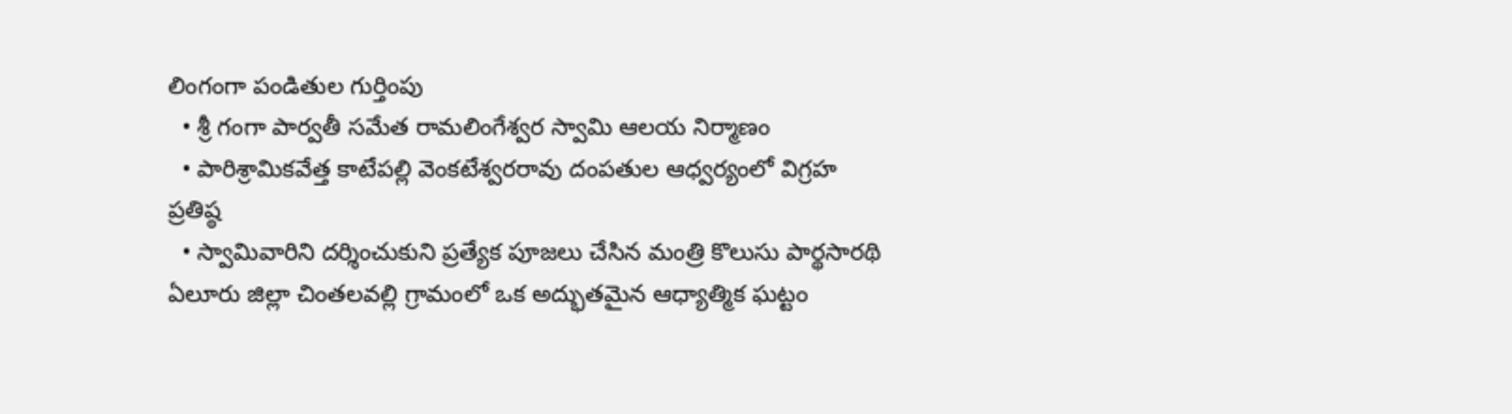లింగంగా పండితుల గుర్తింపు
  • శ్రీ గంగా పార్వతీ సమేత రామలింగేశ్వర స్వామి ఆలయ నిర్మాణం
  • పారిశ్రామికవేత్త కాటేపల్లి వెంకటేశ్వరరావు దంపతుల ఆధ్వర్యంలో విగ్రహ ప్రతిష్ఠ
  • స్వామివారిని దర్శించుకుని ప్రత్యేక పూజలు చేసిన మంత్రి కొలుసు పార్థసారథి
ఏలూరు జిల్లా చింతలవల్లి గ్రామంలో ఒక అద్భుతమైన ఆధ్యాత్మిక ఘట్టం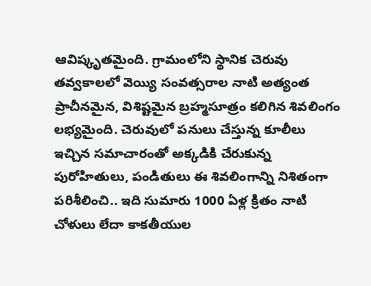ఆవిష్కృతమైంది. గ్రామంలోని స్థానిక చెరువు తవ్వకాలలో వెయ్యి సంవత్సరాల నాటి అత్యంత ప్రాచీనమైన, విశిష్టమైన బ్రహ్మసూత్రం కలిగిన శివలింగం లభ్యమైంది. చెరువులో పనులు చేస్తున్న కూలీలు ఇచ్చిన సమాచారంతో అక్కడికి చేరుకున్న పురోహితులు, పండితులు ఈ శివలింగాన్ని నిశితంగా పరిశీలించి.. ఇది సుమారు 1000 ఏళ్ల క్రితం నాటి చోళులు లేదా కాకతీయుల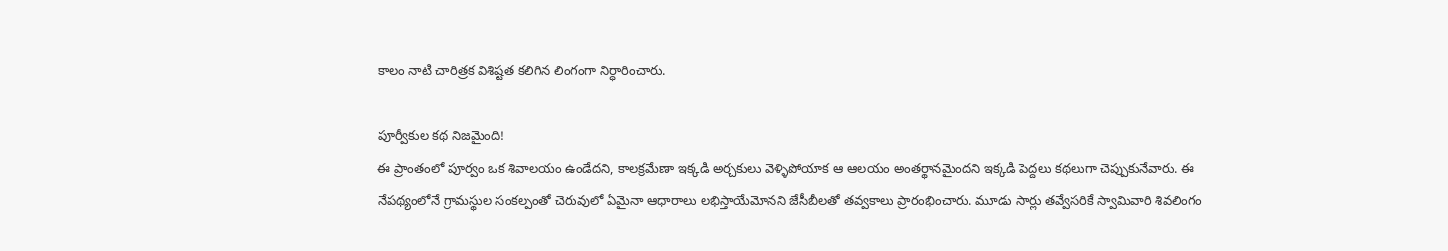కాలం నాటి చారిత్రక విశిష్టత కలిగిన లింగంగా నిర్ధారించారు.

పూర్వీకుల కథ నిజమైంది!
ఈ ప్రాంతంలో పూర్వం ఒక శివాలయం ఉండేదని, కాలక్రమేణా ఇక్కడి అర్చకులు వెళ్ళిపోయాక ఆ ఆలయం అంతర్థానమైందని ఇక్కడి పెద్దలు కథలుగా చెప్పుకునేవారు. ఈ నేపథ్యంలోనే గ్రామస్థుల సంకల్పంతో చెరువులో ఏమైనా ఆధారాలు లభిస్తాయేమోనని జేసీబీలతో తవ్వకాలు ప్రారంభించారు. మూడు సార్లు తవ్వేసరికే స్వామివారి శివలింగం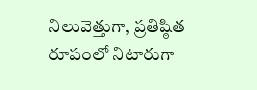నిలువెత్తుగా, ప్రతిష్ఠిత రూపంలో నిటారుగా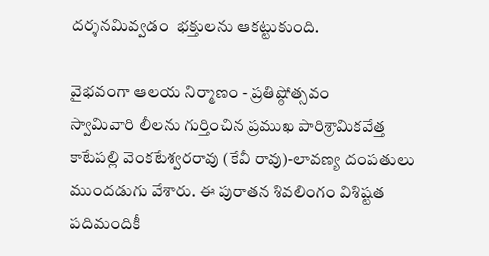దర్శనమివ్వడం  భక్తులను ఆకట్టుకుంది.

వైభవంగా ఆలయ నిర్మాణం - ప్రతిష్ఠోత్సవం
స్వామివారి లీలను గుర్తించిన ప్రముఖ పారిశ్రామికవేత్త కాటేపల్లి వెంకటేశ్వరరావు (కేవీ రావు)-లావణ్య దంపతులు  ముందడుగు వేశారు. ఈ పురాతన శివలింగం విశిష్టత పదిమందికీ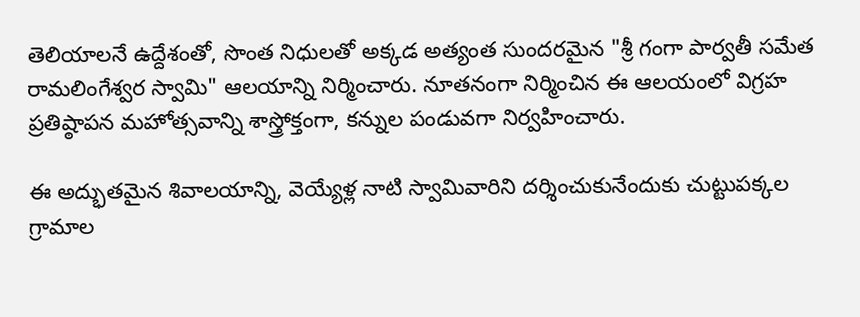తెలియాలనే ఉద్దేశంతో, సొంత నిధులతో అక్కడ అత్యంత సుందరమైన "శ్రీ గంగా పార్వతీ సమేత రామలింగేశ్వర స్వామి" ఆలయాన్ని నిర్మించారు. నూతనంగా నిర్మించిన ఈ ఆలయంలో విగ్రహ ప్రతిష్ఠాపన మహోత్సవాన్ని శాస్త్రోక్తంగా, కన్నుల పండువగా నిర్వహించారు.

ఈ అద్భుతమైన శివాలయాన్ని, వెయ్యేళ్ల నాటి స్వామివారిని దర్శించుకునేందుకు చుట్టుపక్కల గ్రామాల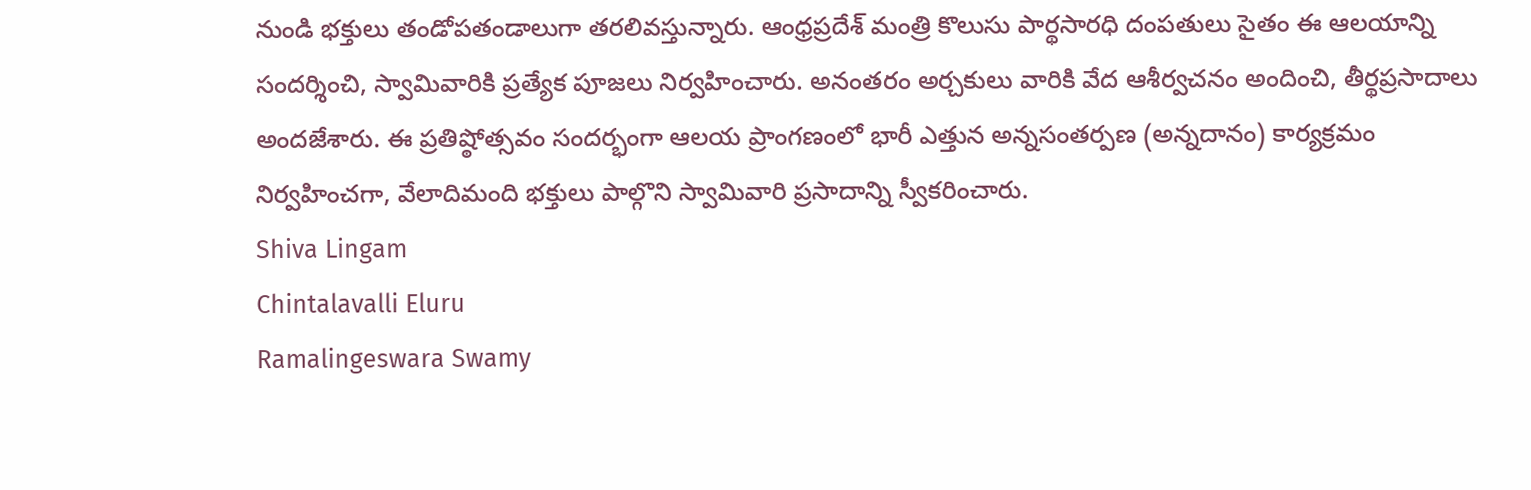నుండి భక్తులు తండోపతండాలుగా తరలివస్తున్నారు. ఆంధ్రప్రదేశ్ మంత్రి కొలుసు పార్థసారధి దంపతులు సైతం ఈ ఆలయాన్ని సందర్శించి, స్వామివారికి ప్రత్యేక పూజలు నిర్వహించారు. అనంతరం అర్చకులు వారికి వేద ఆశీర్వచనం అందించి, తీర్థప్రసాదాలు అందజేశారు. ఈ ప్రతిష్ఠోత్సవం సందర్భంగా ఆలయ ప్రాంగణంలో భారీ ఎత్తున అన్నసంతర్పణ (అన్నదానం) కార్యక్రమం నిర్వహించగా, వేలాదిమంది భక్తులు పాల్గొని స్వామివారి ప్రసాదాన్ని స్వీకరించారు.
Shiva Lingam
Chintalavalli Eluru
Ramalingeswara Swamy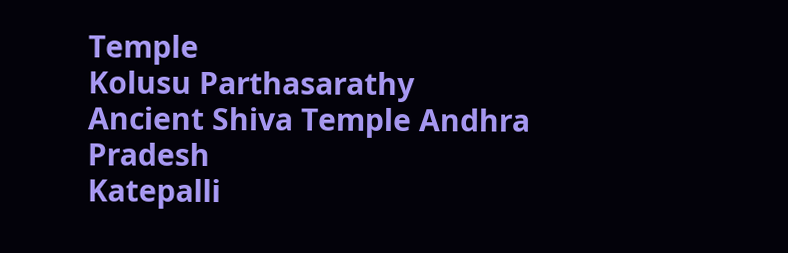Temple
Kolusu Parthasarathy
Ancient Shiva Temple Andhra Pradesh
Katepalli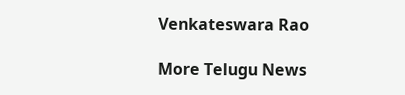Venkateswara Rao

More Telugu News